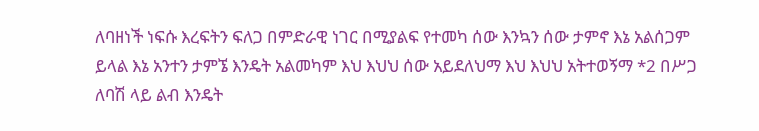ለባዘነች ነፍሱ እረፍትን ፍለጋ በምድራዊ ነገር በሚያልፍ የተመካ ሰው እንኳን ሰው ታምኖ እኔ አልሰጋም ይላል እኔ አንተን ታምኜ እንዴት አልመካም እህ እህህ ሰው አይደለህማ እህ እህህ አትተወኝማ *2 በሥጋ ለባሽ ላይ ልብ እንዴት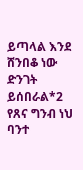ይጣላል እንደ ሸንበቆ ነው ድንገት ይሰበራል*2 የጸና ግንብ ነህ ባንተ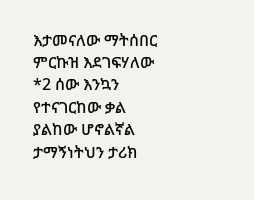እታመናለው ማትሰበር ምርኩዝ እደገፍሃለው *2 ሰው እንኳን የተናገርከው ቃል ያልከው ሆኖልኛል ታማኝነትህን ታሪክ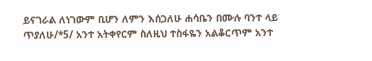ይናገራል ለነገውም ቢሆን ለምን እሰጋለሁ ሐሳቤን በሙሉ ባንተ ላይ ጥያለሁ/*5/ አንተ አትቀየርም ስለዚህ ተስፋዬን አልቆርጥም አንተ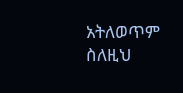አትለወጥም ስለዚህ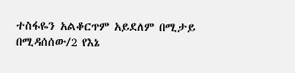ተስፋዬን አልቆርጥም አይደለም በሚታይ በሚዳሰሰው/2 የእኔ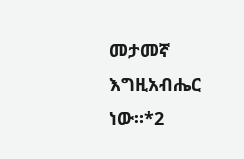መታመኛ እግዚአብሔር ነው።*2